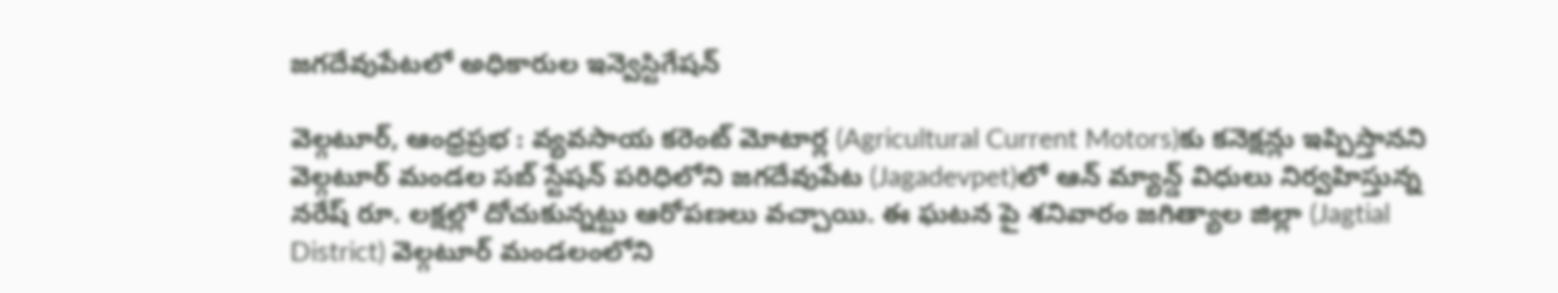జగదేవుపేటలో అధికారుల ఇన్వెస్టిగేషన్

వెల్గటూర్, ఆంధ్రప్రభ : వ్యవసాయ కరెంట్ మోటార్ల (Agricultural Current Motors)కు కనెక్షన్లు ఇప్పిస్తానని వెల్గటూర్ మండల సబ్ స్టేషన్ పరిధిలోని జగదేవుపేట (Jagadevpet)లో ఆన్ మ్యాన్డ్ విధులు నిర్వహిస్తున్న నరేష్ రూ. లక్షల్లో దోచుకున్నట్టు ఆరోపణలు వచ్చాయి. ఈ ఘటన పై శనివారం జగిత్యాల జిల్లా (Jagtial District) వెల్గటూర్ మండలంలోని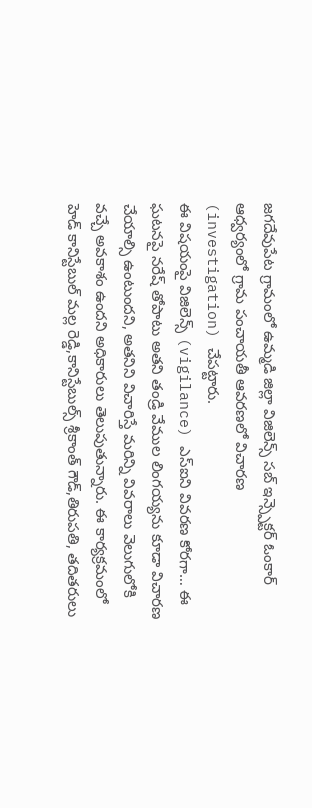జగదేవుపేట గ్రామంలో ఉమ్మడి జిల్లా విజిలెన్స్ సబ్ ఇన్స్పెక్టర్ ఓంకార్ ఆధ్వర్యంలో గ్రామ పంచాయతీ ఆవరణలో విచారణ (investigation) చేపట్టారు.
ఈ విషయంపై విజిలెన్స్ (vigilance) ఎస్ఐని వివరణ కోరగా… ఈ ఘటనపై నరేష్ తోపాటు అతని తండ్రి వేముల లింగయ్యను కూడా విచారణ చేయాల్సి ఉంటుందని, అతనిని విచారిస్తే మరిన్ని వివరాలు వెలుగులోకి వచ్చే అవకాశం ఉందని అధికారులు తెలుపుతున్నారు. ఈ కార్యక్రమంలో హెడ్ కానిస్టేబుల్ మల్ల రెడ్డి,కానిస్టేబుల్స్ శ్రీకాంత్ గౌడ్,తిరుపతి, తదితరులు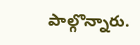పాల్గొన్నారు.